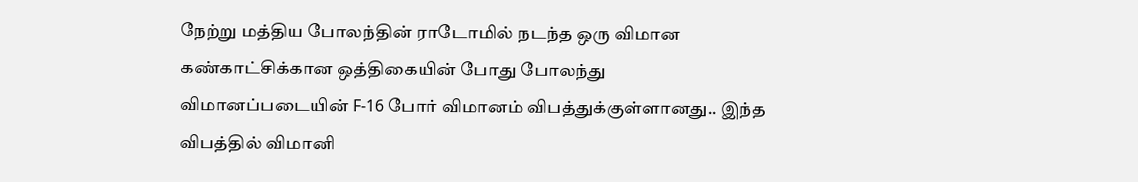நேற்று மத்திய போலந்தின் ராடோமில் நடந்த ஒரு விமான கண்காட்சிக்கான ஒத்திகையின் போது போலந்து விமானப்படையின் F-16 போர் விமானம் விபத்துக்குள்ளானது.. இந்த விபத்தில் விமானி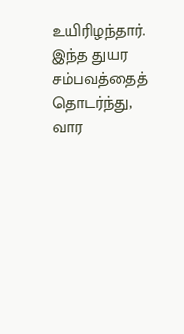உயிரிழந்தார். இந்த துயர சம்பவத்தைத் தொடர்ந்து, வார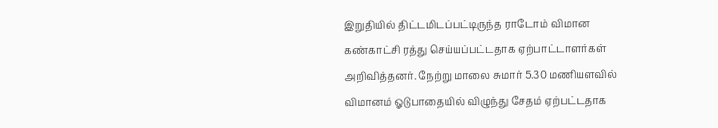இறுதியில் திட்டமிடப்பட்டிருந்த ராடோம் விமான கண்காட்சி ரத்து செய்யப்பட்டதாக ஏற்பாட்டாளர்கள் அறிவித்தனர். நேற்று மாலை சுமார் 5.30 மணியளவில் விமானம் ஓடுபாதையில் விழுந்து சேதம் ஏற்பட்டதாக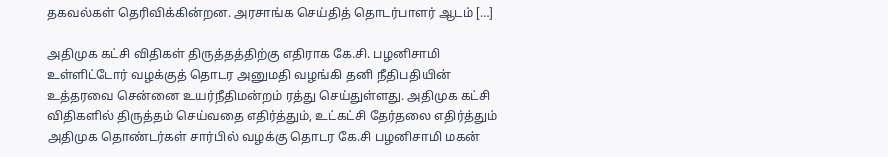தகவல்கள் தெரிவிக்கின்றன. அரசாங்க செய்தித் தொடர்பாளர் ஆடம் […]

அதிமுக கட்சி விதிகள் திருத்தத்திற்கு எதிராக கே.சி. பழனிசாமி உள்ளிட்டோர் வழக்குத் தொடர அனுமதி வழங்கி தனி நீதிபதியின் உத்தரவை சென்னை உயர்நீதிமன்றம் ரத்து செய்துள்ளது. அதிமுக கட்சி விதிகளில் திருத்தம் செய்வதை எதிர்த்தும், உட்கட்சி தேர்தலை எதிர்த்தும் அதிமுக தொண்டர்கள் சார்பில் வழக்கு தொடர கே.சி பழனிசாமி மகன்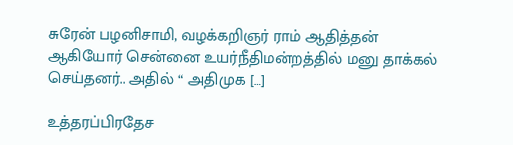சுரேன் பழனிசாமி, வழக்கறிஞர் ராம் ஆதித்தன் ஆகியோர் சென்னை உயர்நீதிமன்றத்தில் மனு தாக்கல் செய்தனர்.. அதில் “ அதிமுக […]

உத்தரப்பிரதேச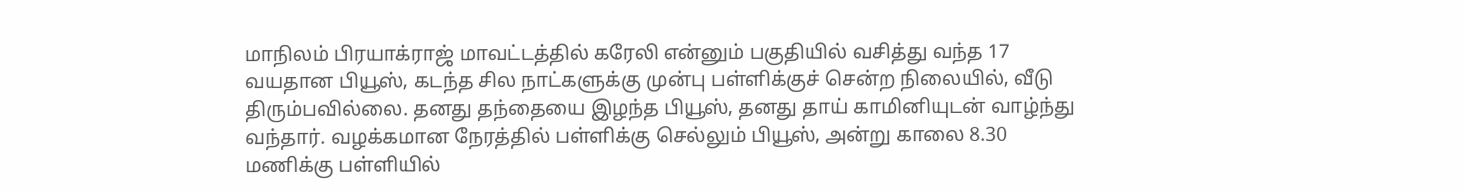மாநிலம் பிரயாக்ராஜ் மாவட்டத்தில் கரேலி என்னும் பகுதியில் வசித்து வந்த 17 வயதான பியூஸ், கடந்த சில நாட்களுக்கு முன்பு பள்ளிக்குச் சென்ற நிலையில், வீடு திரும்பவில்லை. தனது தந்தையை இழந்த பியூஸ், தனது தாய் காமினியுடன் வாழ்ந்து வந்தார். வழக்கமான நேரத்தில் பள்ளிக்கு செல்லும் பியூஸ், அன்று காலை 8.30 மணிக்கு பள்ளியில்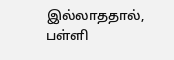இல்லாததால், பள்ளி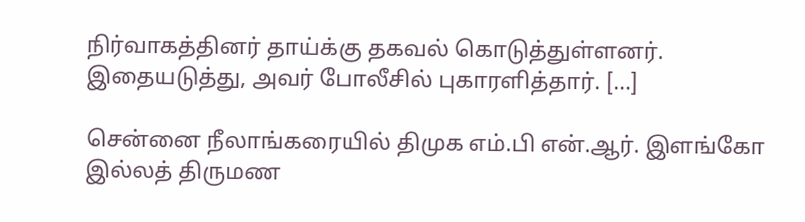நிர்வாகத்தினர் தாய்க்கு தகவல் கொடுத்துள்ளனர். இதையடுத்து, அவர் போலீசில் புகாரளித்தார். […]

சென்னை நீலாங்கரையில் திமுக எம்.பி என்.ஆர். இளங்கோ இல்லத் திருமண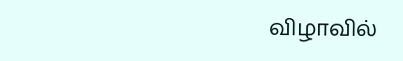விழாவில்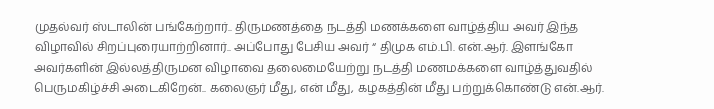முதல்வர் ஸ்டாலின் பங்கேற்றார்.. திருமணத்தை நடத்தி மணக்களை வாழ்த்திய அவர் இந்த விழாவில் சிறப்புரையாற்றினார்.. அப்போது பேசிய அவர் “ திமுக எம்.பி. என்.ஆர். இளங்கோ அவர்களின் இல்லத்திருமன விழாவை தலைமையேற்று நடத்தி மணமக்களை வாழ்த்துவதில் பெருமகிழ்ச்சி அடைகிறேன்.. கலைஞர் மீது, என் மீது, கழகத்தின் மீது பற்றுக்கொண்டு என்.ஆர்.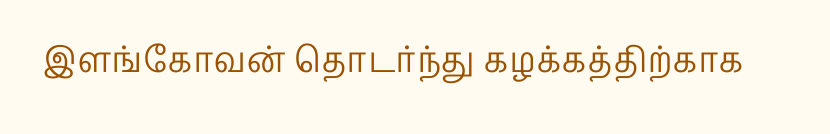இளங்கோவன் தொடர்ந்து கழக்கத்திற்காக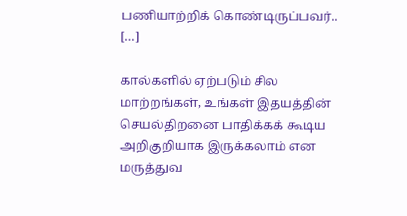பணியாற்றிக் கொண்டிருப்பவர்.. […]

கால்களில் ஏற்படும் சில மாற்றங்கள், உங்கள் இதயத்தின் செயல்திறனை பாதிக்கக் கூடிய அறிகுறியாக இருக்கலாம் என மருத்துவ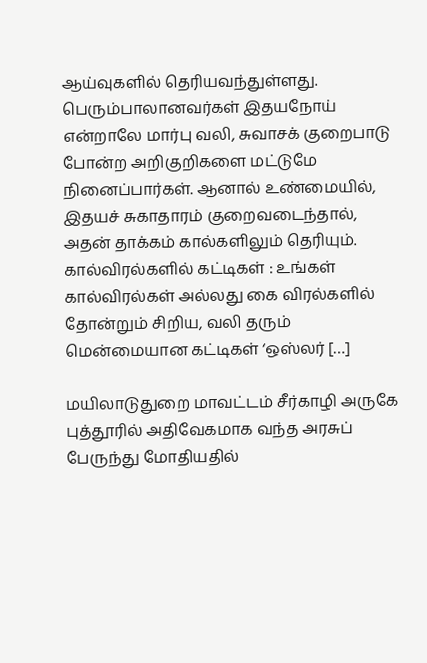ஆய்வுகளில் தெரியவந்துள்ளது. பெரும்பாலானவர்கள் இதயநோய் என்றாலே மார்பு வலி, சுவாசக் குறைபாடு போன்ற அறிகுறிகளை மட்டுமே நினைப்பார்கள். ஆனால் உண்மையில், இதயச் சுகாதாரம் குறைவடைந்தால், அதன் தாக்கம் கால்களிலும் தெரியும். கால்விரல்களில் கட்டிகள் : உங்கள் கால்விரல்கள் அல்லது கை விரல்களில் தோன்றும் சிறிய, வலி தரும் மென்மையான கட்டிகள் ‘ஒஸ்லர் […]

மயிலாடுதுறை மாவட்டம் சீர்காழி அருகே புத்தூரில் அதிவேகமாக வந்த அரசுப் பேருந்து மோதியதில்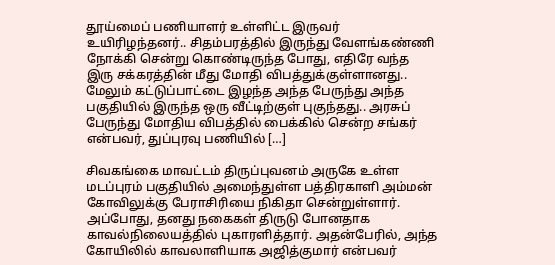தூய்மைப் பணியாளர் உள்ளிட்ட இருவர் உயிரிழந்தனர்.. சிதம்பரத்தில் இருந்து வேளங்கண்ணி நோக்கி சென்று கொண்டிருந்த போது, எதிரே வந்த இரு சக்கரத்தின் மீது மோதி விபத்துக்குள்ளானது.. மேலும் கட்டுப்பாட்டை இழந்த அந்த பேருந்து அந்த பகுதியில் இருந்த ஒரு வீட்டிற்குள் புகுந்தது.. அரசுப் பேருந்து மோதிய விபத்தில் பைக்கில் சென்ற சங்கர் என்பவர், துப்புரவு பணியில் […]

சிவகங்கை மாவட்டம் திருப்புவனம் அருகே உள்ள மடப்புரம் பகுதியில் அமைந்துள்ள பத்திரகாளி அம்மன் கோவிலுக்கு பேராசிரியை நிகிதா சென்றுள்ளார். அப்போது, தனது நகைகள் திருடு போனதாக காவல்நிலையத்தில் புகாரளித்தார். அதன்பேரில், அந்த கோயிலில் காவலாளியாக அஜித்குமார் என்பவர்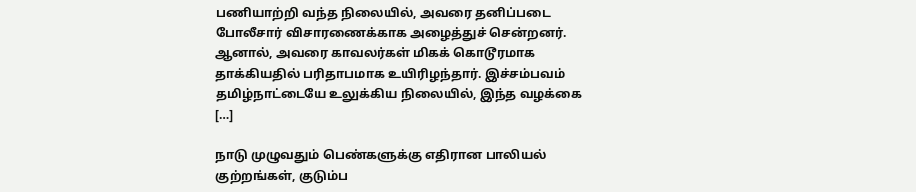பணியாற்றி வந்த நிலையில், அவரை தனிப்படை போலீசார் விசாரணைக்காக அழைத்துச் சென்றனர். ஆனால், அவரை காவலர்கள் மிகக் கொடூரமாக தாக்கியதில் பரிதாபமாக உயிரிழந்தார். இச்சம்பவம் தமிழ்நாட்டையே உலுக்கிய நிலையில், இந்த வழக்கை […]

நாடு முழுவதும் பெண்களுக்கு எதிரான பாலியல் குற்றங்கள், குடும்ப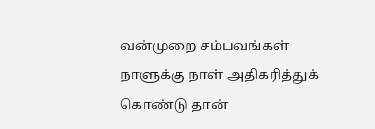வன்முறை சம்பவங்கள் நாளுக்கு நாள் அதிகரித்துக் கொண்டு தான்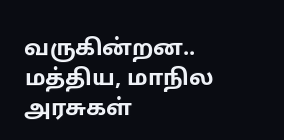வருகின்றன.. மத்திய, மாநில அரசுகள்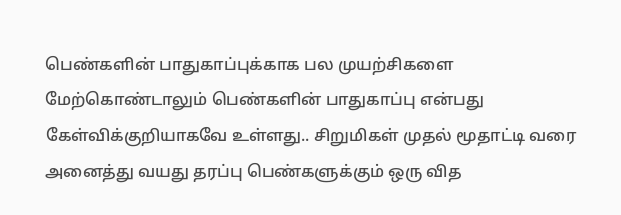பெண்களின் பாதுகாப்புக்காக பல முயற்சிகளை மேற்கொண்டாலும் பெண்களின் பாதுகாப்பு என்பது கேள்விக்குறியாகவே உள்ளது.. சிறுமிகள் முதல் மூதாட்டி வரை அனைத்து வயது தரப்பு பெண்களுக்கும் ஒரு வித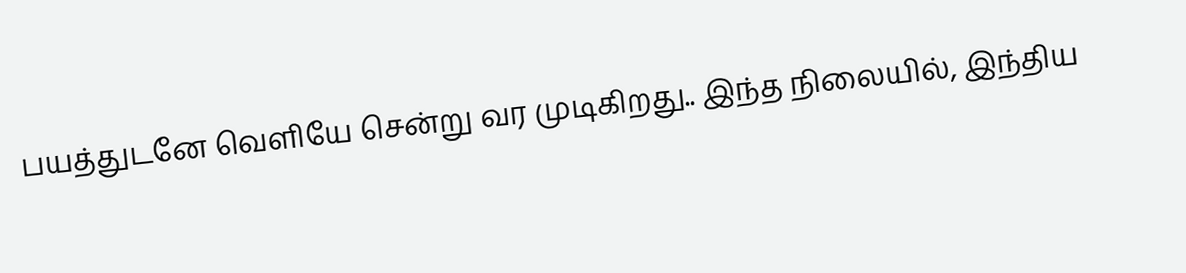பயத்துடனே வெளியே சென்று வர முடிகிறது.. இந்த நிலையில், இந்திய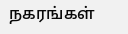நகரங்கள்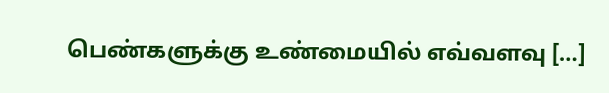பெண்களுக்கு உண்மையில் எவ்வளவு […]